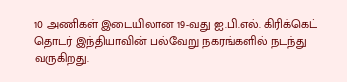10 அணிகள் இடையிலான 19-வது ஐ.பி.எல். கிரிக்கெட் தொடர் இந்தியாவின் பல்வேறு நகரங்களில் நடந்து வருகிறது.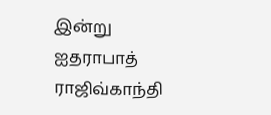இன்று ஐதராபாத் ராஜிவ்காந்தி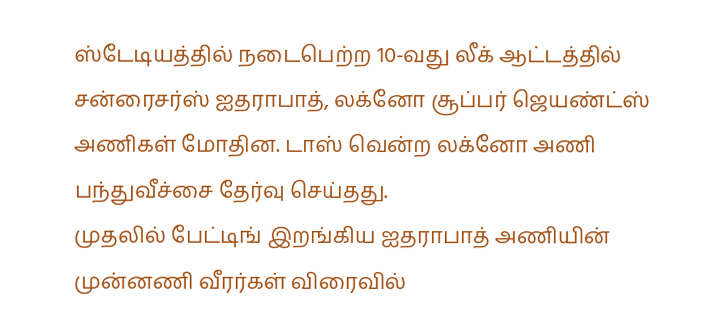ஸ்டேடியத்தில் நடைபெற்ற 10-வது லீக் ஆட்டத்தில் சன்ரைசர்ஸ் ஐதராபாத், லக்னோ சூப்பர் ஜெயண்ட்ஸ் அணிகள் மோதின. டாஸ் வென்ற லக்னோ அணி பந்துவீச்சை தேர்வு செய்தது.
முதலில் பேட்டிங் இறங்கிய ஐதராபாத் அணியின் முன்னணி வீரர்கள் விரைவில்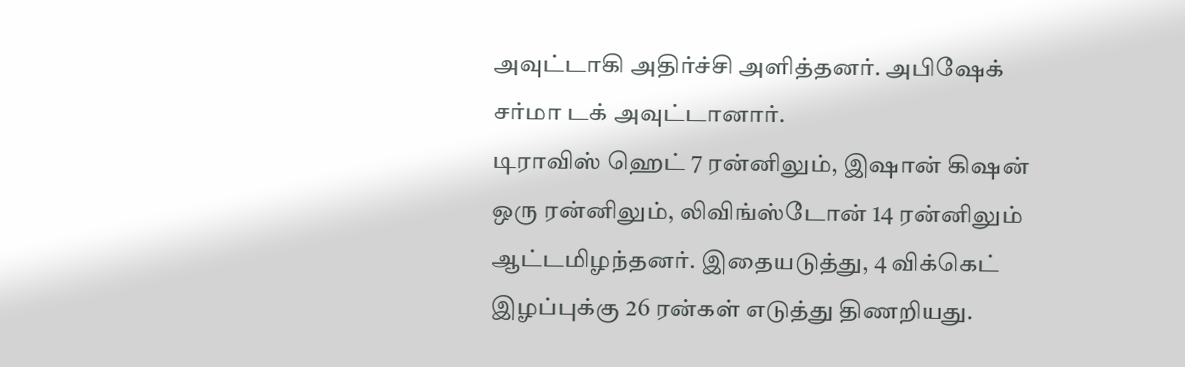அவுட்டாகி அதிர்ச்சி அளித்தனர். அபிஷேக் சர்மா டக் அவுட்டானார்.
டிராவிஸ் ஹெட் 7 ரன்னிலும், இஷான் கிஷன் ஒரு ரன்னிலும், லிவிங்ஸ்டோன் 14 ரன்னிலும் ஆட்டமிழந்தனர். இதையடுத்து, 4 விக்கெட் இழப்புக்கு 26 ரன்கள் எடுத்து திணறியது.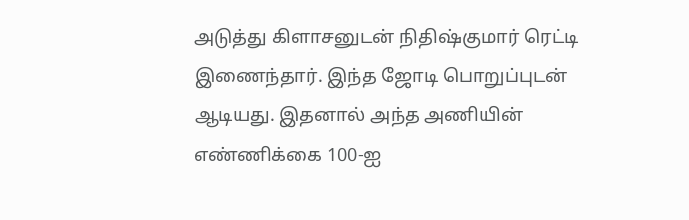அடுத்து கிளாசனுடன் நிதிஷ்குமார் ரெட்டி இணைந்தார். இந்த ஜோடி பொறுப்புடன் ஆடியது. இதனால் அந்த அணியின் எண்ணிக்கை 100-ஐ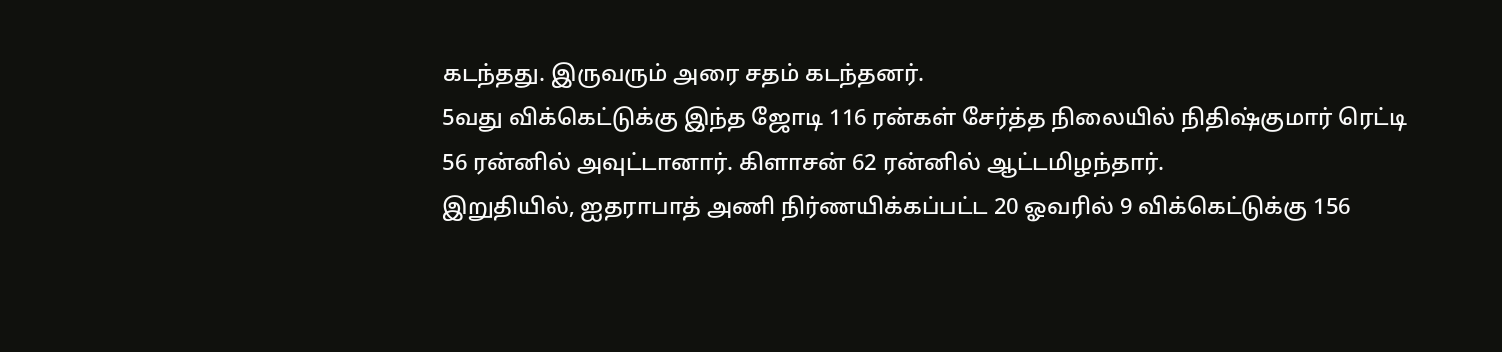கடந்தது. இருவரும் அரை சதம் கடந்தனர்.
5வது விக்கெட்டுக்கு இந்த ஜோடி 116 ரன்கள் சேர்த்த நிலையில் நிதிஷ்குமார் ரெட்டி 56 ரன்னில் அவுட்டானார். கிளாசன் 62 ரன்னில் ஆட்டமிழந்தார்.
இறுதியில், ஐதராபாத் அணி நிர்ணயிக்கப்பட்ட 20 ஓவரில் 9 விக்கெட்டுக்கு 156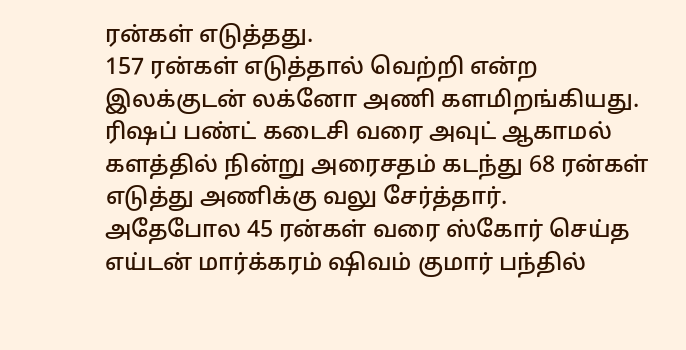ரன்கள் எடுத்தது.
157 ரன்கள் எடுத்தால் வெற்றி என்ற இலக்குடன் லக்னோ அணி களமிறங்கியது. ரிஷப் பண்ட் கடைசி வரை அவுட் ஆகாமல் களத்தில் நின்று அரைசதம் கடந்து 68 ரன்கள் எடுத்து அணிக்கு வலு சேர்த்தார்.
அதேபோல 45 ரன்கள் வரை ஸ்கோர் செய்த எய்டன் மார்க்கரம் ஷிவம் குமார் பந்தில்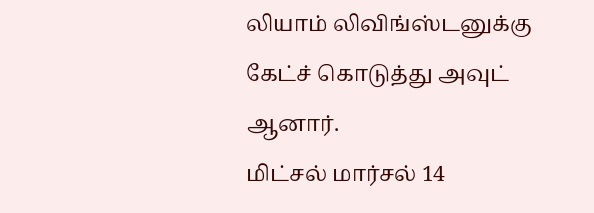லியாம் லிவிங்ஸ்டனுக்கு கேட்ச் கொடுத்து அவுட் ஆனார்.
மிட்சல் மார்சல் 14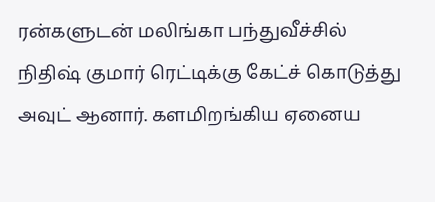ரன்களுடன் மலிங்கா பந்துவீச்சில் நிதிஷ் குமார் ரெட்டிக்கு கேட்ச் கொடுத்து அவுட் ஆனார். களமிறங்கிய ஏனைய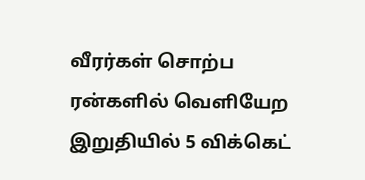வீரர்கள் சொற்ப ரன்களில் வெளியேற இறுதியில் 5 விக்கெட்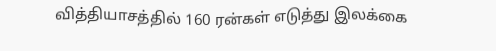வித்தியாசத்தில் 160 ரன்கள் எடுத்து இலக்கை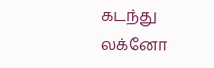கடந்து லக்னோ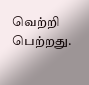வெற்றி பெற்றது.